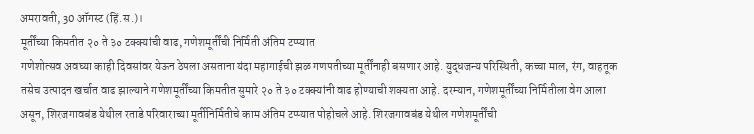अमरावती, 30 ऑगस्ट (हिं.स.)।
मूर्तींच्या किमतीत २० ते ३० टक्क्यांची वाढ, गणेशमूर्तींची निर्मिती अंतिम टप्प्यात
गणेशोत्सव अवघ्या काही दिवसांवर येऊन ठेपला असताना यंदा महागाईची झळ गणपतीच्या मूर्तींनाही बसणार आहे. युद्धजन्य परिस्थिती, कच्चा माल, रंग, वाहतूक तसेच उत्पादन खर्चात वाढ झाल्याने गणेशमूर्तींच्या किमतीत सुमारे २० ते ३० टक्क्यांनी वाढ होण्याची शक्यता आहे. दरम्यान, गणेशमूर्तींच्या निर्मितीला वेग आला असून, शिरजगावबंड येथील रताडे परिवाराच्या मूर्तीनिर्मितीचे काम अंतिम टप्प्यात पोहोचले आहे. शिरजगावबंड येथील गणेशमूर्तींची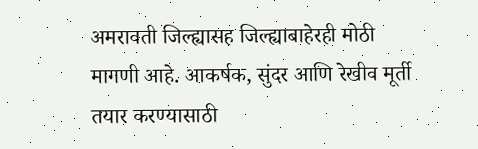अमरावती जिल्ह्यासह जिल्ह्याबाहेरही मोठी मागणी आहे. आकर्षक, सुंदर आणि रेखीव मूर्ती तयार करण्यासाठी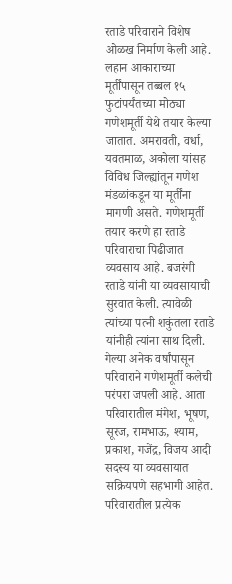रताडे परिवाराने विशेष ओळख निर्माण केली आहे. लहान आकाराच्या मूर्तींपासून तब्बल १५ फुटांपर्यंतच्या मोठ्या गणेशमूर्ती येथे तयार केल्या जातात. अमरावती, वर्धा, यवतमाळ, अकोला यांसह विविध जिल्ह्यांतून गणेश मंडळांकडून या मूर्तींना मागणी असते. गणेशमूर्ती तयार करणे हा रताडे परिवाराचा पिढीजात व्यवसाय आहे. बजरंगी रताडे यांनी या व्यवसायाची सुरवात केली. त्यावेळी त्यांच्या पत्नी शकुंतला रताडे यांनीही त्यांना साथ दिली. गेल्या अनेक वर्षांपासून परिवाराने गणेशमूर्ती कलेची परंपरा जपली आहे. आता परिवारातील मंगेश, भूषण, सूरज, रामभाऊ, श्याम, प्रकाश, गजेंद्र, विजय आदी सदस्य या व्यवसायात सक्रियपणे सहभागी आहेत. परिवारातील प्रत्येक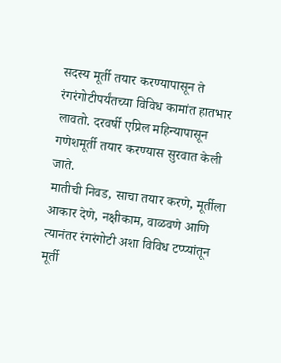सदस्य मूर्ती तयार करण्यापासून ते रंगरंगोटीपर्यंतच्या विविध कामांत हातभार लावतो. दरवर्षी एप्रिल महिन्यापासून गणेशमूर्ती तयार करण्यास सुरवात केली जाते.
मातीची निवड, साचा तयार करणे, मूर्तीला आकार देणे, नक्षीकाम, वाळवणे आणि त्यानंतर रंगरंगोटी अशा विविध टप्प्यांतून मूर्ती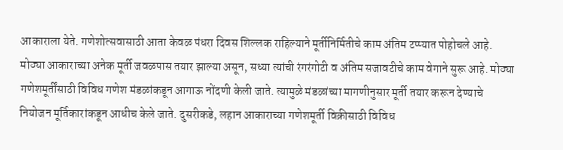आकाराला येते. गणेशोत्सवासाठी आता केवळ पंधरा दिवस शिल्लक राहिल्याने मूर्तीनिर्मितीचे काम अंतिम टप्प्यात पोहोचले आहे. मोठ्या आकाराच्या अनेक मूर्ती जवळपास तयार झाल्या असून, सध्या त्यांची रंगरंगोटी व अंतिम सजावटीचे काम वेगाने सुरू आहे. मोठ्या गणेशमूर्तींसाठी विविध गणेश मंडळांकडून आगाऊ नोंदणी केली जाते. त्यामुळे मंडळांच्या मागणीनुसार मूर्ती तयार करून देण्याचे नियोजन मूर्तिकारांकडून आधीच केले जाते. दुसरीकडे, लहान आकाराच्या गणेशमूर्ती विक्रीसाठी विविध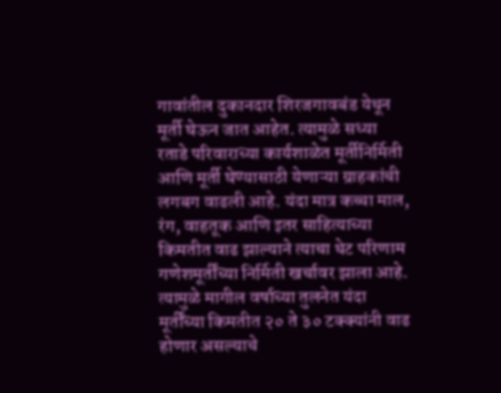गावांतील दुकानदार शिरजगावबंड येथून मूर्ती घेऊन जात आहेत. त्यामुळे सध्या रताडे परिवाराच्या कार्यशाळेत मूर्तीनिर्मिती आणि मूर्ती घेण्यासाठी येणाऱ्या ग्राहकांची लगबग वाढली आहे. यंदा मात्र कच्चा माल, रंग, वाहतूक आणि इतर साहित्याच्या किमतीत वाढ झाल्याने त्याचा थेट परिणाम गणेशमूर्तींच्या निर्मिती खर्चावर झाला आहे. त्यामुळे मागील वर्षाच्या तुलनेत यंदा मूर्तींच्या किमतीत २० ते ३० टक्क्यांनी वाढ होणार असल्याचे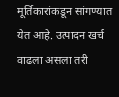मूर्तिकारांकडून सांगण्यात येत आहे. उत्पादन खर्च वाढला असला तरी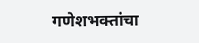गणेशभक्तांचा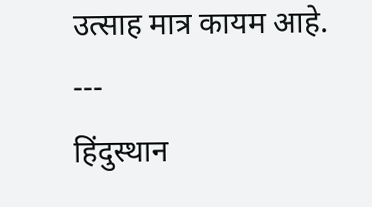उत्साह मात्र कायम आहे.
---
हिंदुस्थान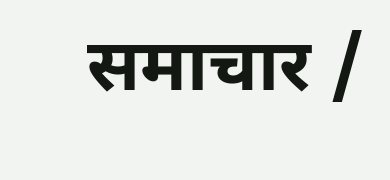समाचार /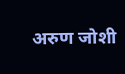अरुण जोशी